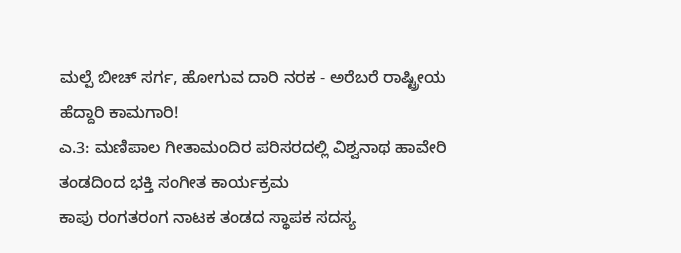ಮಲ್ಪೆ ಬೀಚ್ ಸರ್ಗ, ಹೋಗುವ ದಾರಿ ನರಕ - ಅರೆಬರೆ ರಾಷ್ಟ್ರೀಯ ಹೆದ್ದಾರಿ ಕಾಮಗಾರಿ!
ಎ.3: ಮಣಿಪಾಲ ಗೀತಾಮಂದಿರ ಪರಿಸರದಲ್ಲಿ ವಿಶ್ವನಾಥ ಹಾವೇರಿ ತಂಡದಿಂದ ಭಕ್ತಿ ಸಂಗೀತ ಕಾರ್ಯಕ್ರಮ
ಕಾಪು ರಂಗತರಂಗ ನಾಟಕ ತಂಡದ ಸ್ಥಾಪಕ ಸದಸ್ಯ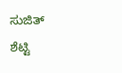ಸುಜಿತ್ ಶೆಟ್ಟಿ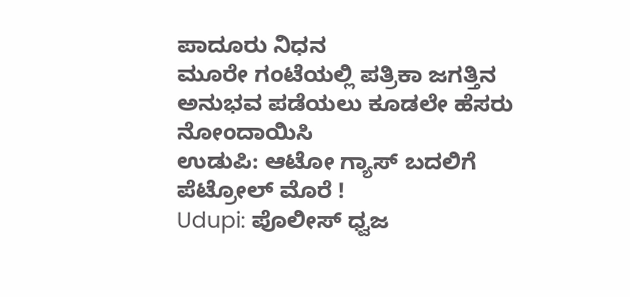ಪಾದೂರು ನಿಧನ
ಮೂರೇ ಗಂಟೆಯಲ್ಲಿ ಪತ್ರಿಕಾ ಜಗತ್ತಿನ ಅನುಭವ ಪಡೆಯಲು ಕೂಡಲೇ ಹೆಸರು ನೋಂದಾಯಿಸಿ
ಉಡುಪಿ: ಆಟೋ ಗ್ಯಾಸ್ ಬದಲಿಗೆ ಪೆಟ್ರೋಲ್ ಮೊರೆ !
Udupi: ಪೊಲೀಸ್ ಧ್ವಜ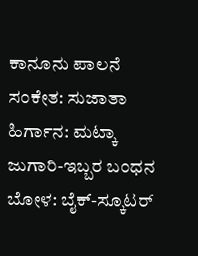ಕಾನೂನು ಪಾಲನೆ ಸಂಕೇತ: ಸುಜಾತಾ
ಹಿರ್ಗಾನ: ಮಟ್ಕಾ ಜುಗಾರಿ-ಇಬ್ಬರ ಬಂಧನ
ಬೋಳ: ಬೈಕ್-ಸ್ಕೂಟರ್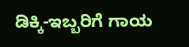ಡಿಕ್ಕಿ-ಇಬ್ಬರಿಗೆ ಗಾಯ